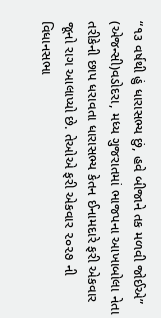“૧૩ વર્ષથી હું ધારાસભ્ય છું, હવે બીજાને તક મળવી જોઈએ”
(એજન્સી)વડોદરા, મધ્ય ગુજરાતમાં ભાજપના આખાબોલા નેતા તરીકેની છાપ ધરાવતા ધારાસભ્ય કેતન ઈનામદારે ફરી એકવાર જૂનો રાગ આલાપ્યો છે. તેઓએ ફરી એકવાર ૨૦૨૭ ની વિધાનસભા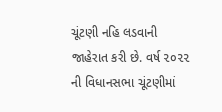ચૂંટણી નહિ લડવાની જાહેરાત કરી છે. વર્ષ ૨૦૨૨ ની વિધાનસભા ચૂંટણીમાં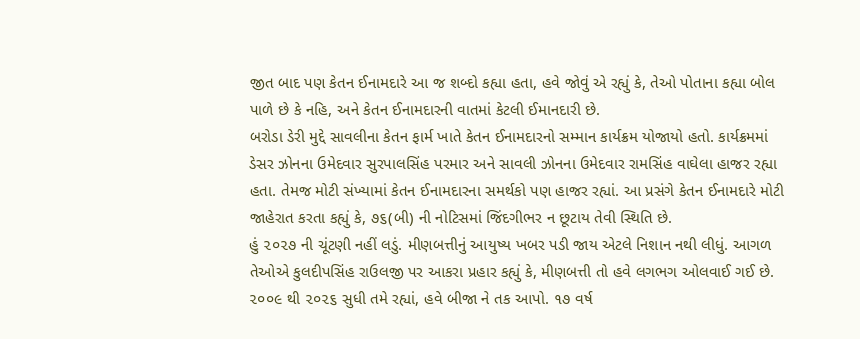જીત બાદ પણ કેતન ઈનામદારે આ જ શબ્દો કહ્યા હતા, હવે જોવું એ રહ્યું કે, તેઓ પોતાના કહ્યા બોલ પાળે છે કે નહિ, અને કેતન ઈનામદારની વાતમાં કેટલી ઈમાનદારી છે.
બરોડા ડેરી મુદ્દે સાવલીના કેતન ફાર્મ ખાતે કેતન ઈનામદારનો સમ્માન કાર્યક્રમ યોજાયો હતો. કાર્યક્રમમાં ડેસર ઝોનના ઉમેદવાર સુરપાલસિંહ પરમાર અને સાવલી ઝોનના ઉમેદવાર રામસિંહ વાઘેલા હાજર રહ્યા હતા. તેમજ મોટી સંખ્યામાં કેતન ઈનામદારના સમર્થકો પણ હાજર રહ્યાં. આ પ્રસંગે કેતન ઈનામદારે મોટી જાહેરાત કરતા કહ્યું કે, ૭૬(બી) ની નોટિસમાં જિંદગીભર ન છૂટાય તેવી સ્થિતિ છે.
હું ૨૦૨૭ ની ચૂંટણી નહીં લડું. મીણબત્તીનું આયુષ્ય ખબર પડી જાય એટલે નિશાન નથી લીધું. આગળ તેઓએ કુલદીપસિંહ રાઉલજી પર આકરા પ્રહાર કહ્યું કે, મીણબત્તી તો હવે લગભગ ઓલવાઈ ગઈ છે. ૨૦૦૯ થી ૨૦૨૬ સુધી તમે રહ્યાં, હવે બીજા ને તક આપો. ૧૭ વર્ષ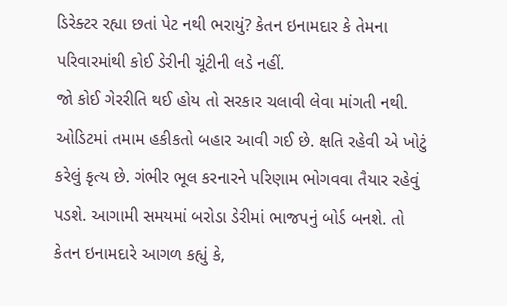ડિરેક્ટર રહ્યા છતાં પેટ નથી ભરાયું? કેતન ઇનામદાર કે તેમના પરિવારમાંથી કોઈ ડેરીની ચૂંટીની લડે નહીં.
જો કોઈ ગેરરીતિ થઈ હોય તો સરકાર ચલાવી લેવા માંગતી નથી. ઓડિટમાં તમામ હકીકતો બહાર આવી ગઈ છે. ક્ષતિ રહેવી એ ખોટું કરેલું કૃત્ય છે. ગંભીર ભૂલ કરનારને પરિણામ ભોગવવા તૈયાર રહેવું પડશે. આગામી સમયમાં બરોડા ડેરીમાં ભાજપનું બોર્ડ બનશે. તો કેતન ઇનામદારે આગળ કહ્યું કે,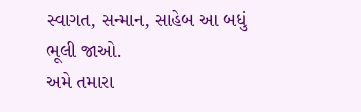સ્વાગત, સન્માન, સાહેબ આ બધું ભૂલી જાઓ.
અમે તમારા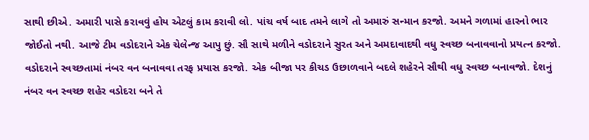સાથી છીએ. અમારી પાસે કરાવવું હોય એટલું કામ કરાવી લો. પાંચ વર્ષ બાદ તમને લાગે તો અમારું સન્માન કરજો. અમને ગળામાં હારનો ભાર જોઈતો નથી. આજે ટીમ વડોદરાને એક ચેલેન્જ આપુ છું. સૌ સાથે મળીને વડોદરાને સુરત અને અમદાવાદથી વધુ સ્વચ્છ બનાવવાનો પ્રયત્ન કરજો. વડોદરાને સ્વચ્છતામાં નંબર વન બનાવવા તરફ પ્રયાસ કરજો. એક બીજા પર કીચડ ઉછાળવાને બદલે શહેરને સૌથી વધુ સ્વચ્છ બનાવજો. દેશનું નંબર વન સ્વચ્છ શહેર વડોદરા બને તે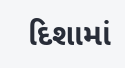દિશામાં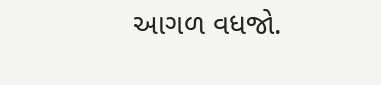આગળ વધજો.